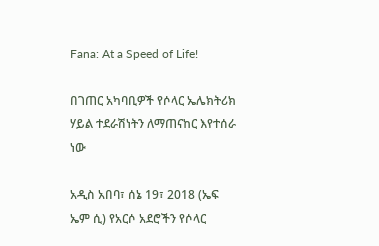Fana: At a Speed of Life!

በገጠር አካባቢዎች የሶላር ኤሌክትሪክ ሃይል ተደራሽነትን ለማጠናከር እየተሰራ ነው

አዲስ አበባ፣ ሰኔ 19፣ 2018 (ኤፍ ኤም ሲ) የአርሶ አደሮችን የሶላር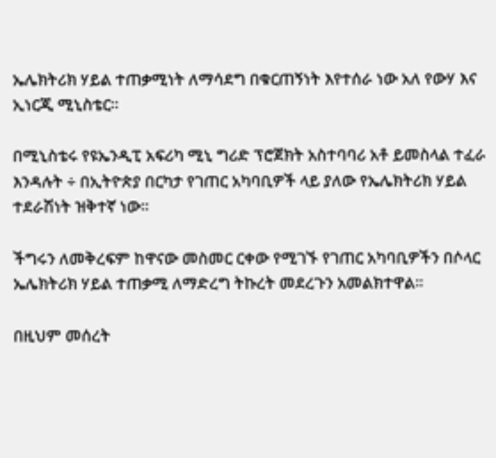ኤሌክትሪክ ሃይል ተጠቃሚነት ለማሳደግ በቁርጠኝነት እየተሰራ ነው አለ የውሃ እና ኢነርጂ ሚኒስቴር፡፡

በሚኒስቴሩ የዩኤንዲፒ አፍሪካ ሚኒ ግሪድ ፕሮጀክት አስተባባሪ አቶ ይመስላል ተፈራ እንዳሉት ÷ በኢትዮጵያ በርካታ የገጠር አካባቢዎች ላይ ያለው የኤሌክትሪክ ሃይል ተደራሽነት ዝቅተኛ ነው፡፡

ችግሩን ለመቅረፍም ከዋናው መስመር ርቀው የሚገኙ የገጠር አካባቢዎችን በሶላር ኤሌክትሪክ ሃይል ተጠቃሚ ለማድረግ ትኩረት መደረጉን አመልክተዋል፡፡

በዚህም መሰረት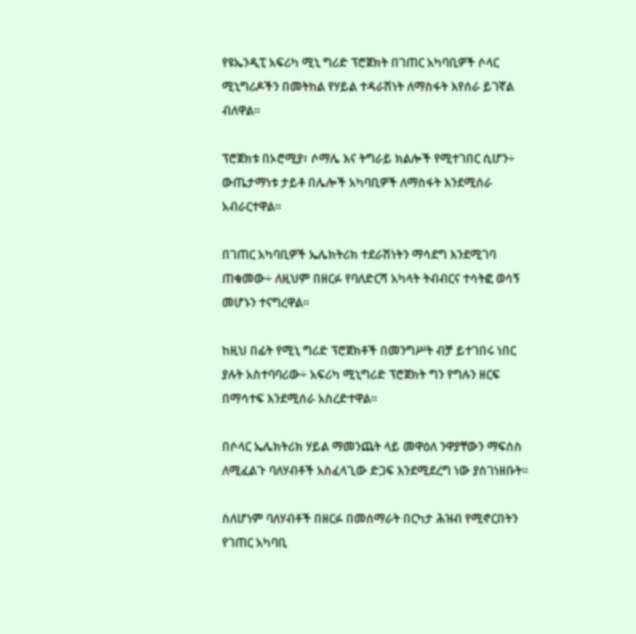የዩኤንዲፒ አፍሪካ ሚኒ ግሪድ ፕሮጀክት በገጠር አካባቢዎች ሶላር ሚኒግሪዶችን በመትከል የሃይል ተዳራሽነት ለማስፋት እየሰራ ይገኛል ብለዋል፡፡

ፕሮጀክቱ በኦሮሚያ፣ ሶማሌ እና ትግራይ ክልሎች የሚተገበር ሲሆን÷ ውጤታማነቱ ታይቶ በሌሎች አካባቢዎች ለማስፋት እንደሚሰራ አብራርተዋል፡፡

በገጠር አካባቢዎች ኤሌክትሪክ ተደራሽነትን ማሳደግ እንደሚገባ ጠቁመው÷ ለዚህም በዘርፉ የባለድርሻ አካላት ትብብርና ተሳትፎ ወሳኝ መሆኑን ተናግረዋል፡፡

ከዚህ በፊት የሚኒ ግሪድ ፕሮጀክቶች በመንግሥት ብቻ ይተገበሩ ነበር ያሉት አስተባባሪው÷ አፍሪካ ሚኒግሪድ ፕሮጀክት ግን የግሉን ዘርፍ በማሳተፍ እንደሚሰራ አስረድተዋል፡፡

በሶላር ኤሌክትሪክ ሃይል ማመንጨት ላይ መዋዕለ ንዋያቸውን ማፍሰስ ለሚፈልጉ ባለሃብቶች አስፈላጊው ድጋፍ እንደሚደረግ ነው ያስገነዘቡት፡፡

ስለሆነም ባለሃብቶች በዘርፉ በመሰማራት በርካታ ሕዝብ የሚኖርበትን የገጠር አካባቢ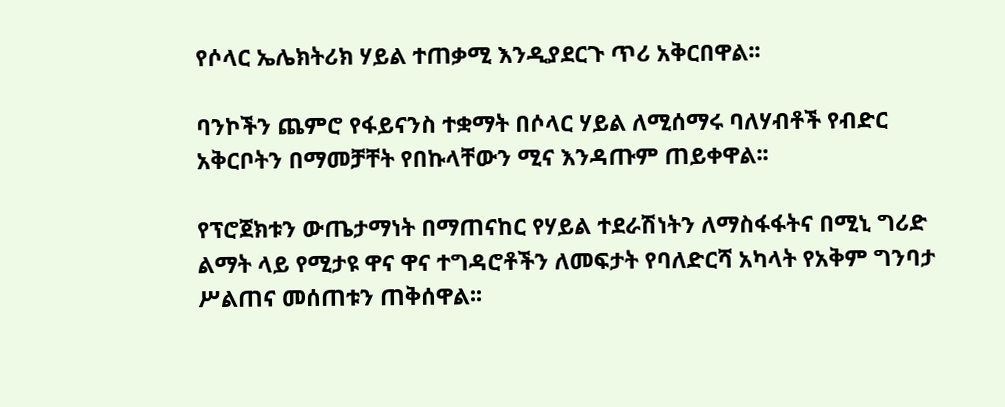የሶላር ኤሌክትሪክ ሃይል ተጠቃሚ እንዲያደርጉ ጥሪ አቅርበዋል፡፡

ባንኮችን ጨምሮ የፋይናንስ ተቋማት በሶላር ሃይል ለሚሰማሩ ባለሃብቶች የብድር አቅርቦትን በማመቻቸት የበኩላቸውን ሚና እንዳጡም ጠይቀዋል፡፡

የፕሮጀክቱን ውጤታማነት በማጠናከር የሃይል ተደራሽነትን ለማስፋፋትና በሚኒ ግሪድ ልማት ላይ የሚታዩ ዋና ዋና ተግዳሮቶችን ለመፍታት የባለድርሻ አካላት የአቅም ግንባታ ሥልጠና መሰጠቱን ጠቅሰዋል፡፡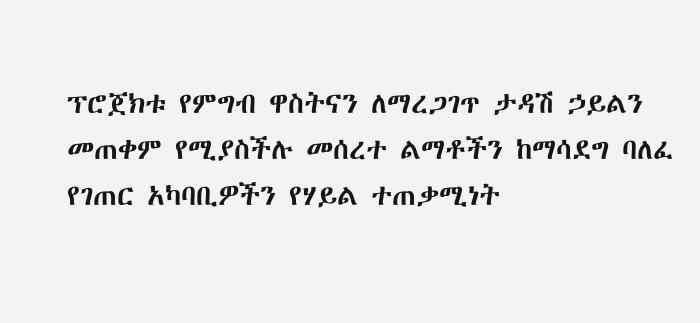ፕሮጀክቱ የምግብ ዋስትናን ለማረጋገጥ ታዳሽ ኃይልን መጠቀም የሚያስችሉ መሰረተ ልማቶችን ከማሳደግ ባለፈ የገጠር አካባቢዎችን የሃይል ተጠቃሚነት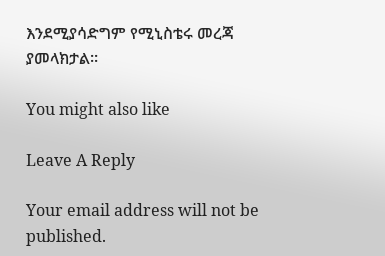እንደሚያሳድግም የሚኒስቴሩ መረጃ ያመላክታል፡፡

You might also like

Leave A Reply

Your email address will not be published.